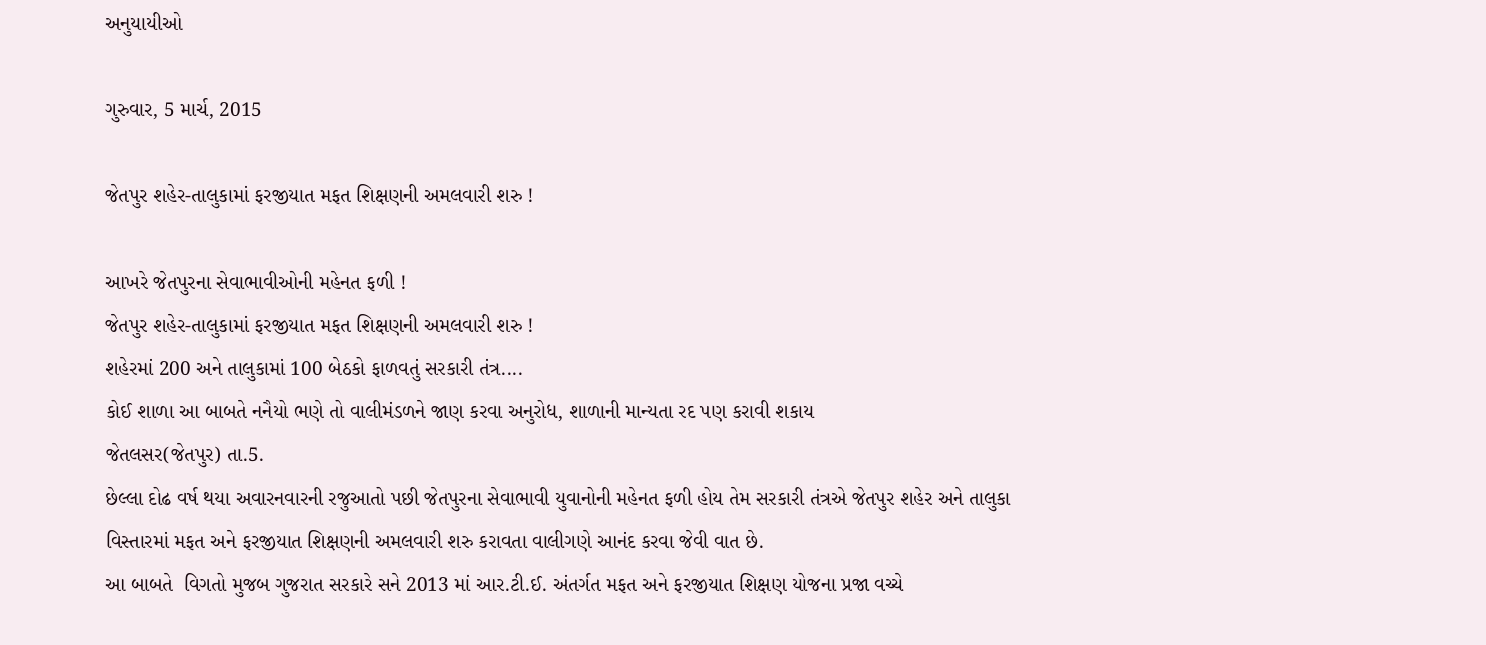અનુયાયીઓ

ગુરુવાર, 5 માર્ચ, 2015

જેતપુર શહેર-તાલુકામાં ફરજીયાત મફત શિક્ષણની અમલવારી શરુ !

આખરે જેતપુરના સેવાભાવીઓની મહેનત ફળી !
જેતપુર શહેર-તાલુકામાં ફરજીયાત મફત શિક્ષણની અમલવારી શરુ !
શહેરમાં 200 અને તાલુકામાં 100 બેઠકો ફાળવતું સરકારી તંત્ર....
કોઈ શાળા આ બાબતે નનૈયો ભણે તો વાલીમંડળને જાણ કરવા અનુરોધ, શાળાની માન્યતા રદ પણ કરાવી શકાય
જેતલસર(જેતપુર) તા.5.
છેલ્લા દોઢ વર્ષ થયા અવારનવારની રજુઆતો પછી જેતપુરના સેવાભાવી યુવાનોની મહેનત ફળી હોય તેમ સરકારી તંત્રએ જેતપુર શહેર અને તાલુકા વિસ્તારમાં મફત અને ફરજીયાત શિક્ષણની અમલવારી શરુ કરાવતા વાલીગણે આનંદ કરવા જેવી વાત છે.
આ બાબતે  વિગતો મુજબ ગુજરાત સરકારે સને 2013 માં આર.ટી.ઈ. અંતર્ગત મફત અને ફરજીયાત શિક્ષણ યોજના પ્રજા વચ્ચે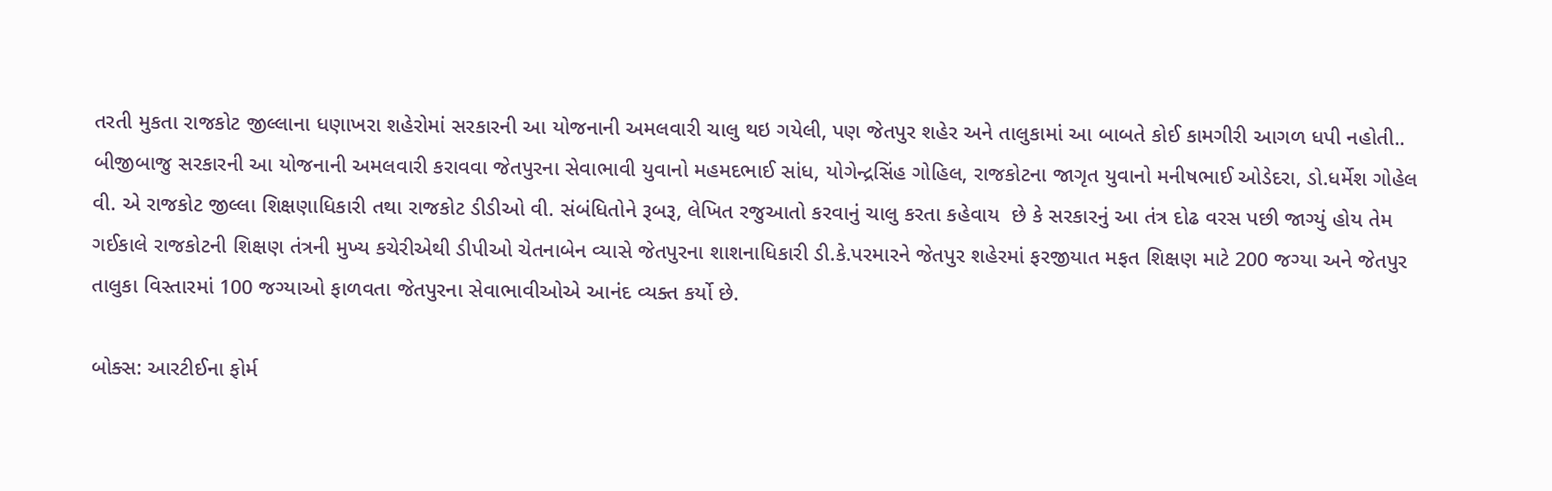તરતી મુકતા રાજકોટ જીલ્લાના ધણાખરા શહેરોમાં સરકારની આ યોજનાની અમલવારી ચાલુ થઇ ગયેલી, પણ જેતપુર શહેર અને તાલુકામાં આ બાબતે કોઈ કામગીરી આગળ ધપી નહોતી..
બીજીબાજુ સરકારની આ યોજનાની અમલવારી કરાવવા જેતપુરના સેવાભાવી યુવાનો મહમદભાઈ સાંધ, યોગેન્દ્રસિંહ ગોહિલ, રાજકોટના જાગૃત યુવાનો મનીષભાઈ ઓડેદરા, ડો.ધર્મેશ ગોહેલ  વી. એ રાજકોટ જીલ્લા શિક્ષણાધિકારી તથા રાજકોટ ડીડીઓ વી. સંબંધિતોને રૂબરૂ, લેખિત રજુઆતો કરવાનું ચાલુ કરતા કહેવાય  છે કે સરકારનું આ તંત્ર દોઢ વરસ પછી જાગ્યું હોય તેમ ગઈકાલે રાજકોટની શિક્ષણ તંત્રની મુખ્ય કચેરીએથી ડીપીઓ ચેતનાબેન વ્યાસે જેતપુરના શાશનાધિકારી ડી.કે.પરમારને જેતપુર શહેરમાં ફરજીયાત મફત શિક્ષણ માટે 200 જગ્યા અને જેતપુર તાલુકા વિસ્તારમાં 100 જગ્યાઓ ફાળવતા જેતપુરના સેવાભાવીઓએ આનંદ વ્યક્ત કર્યો છે.

બોક્સ: આરટીઈના ફોર્મ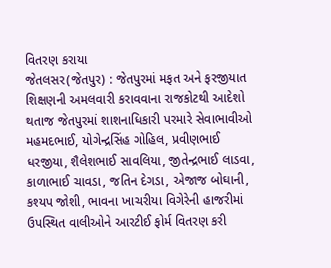વિતરણ કરાયા
જેતલસર(જેતપુર) : જેતપુરમાં મફત અને ફરજીયાત શિક્ષણની અમલવારી કરાવવાના રાજકોટથી આદેશો થતાજ જેતપુરમાં શાશનાધિકારી પરમારે સેવાભાવીઓ મહમદભાઈ, યોગેન્દ્રસિંહ ગોહિલ, પ્રવીણભાઈ ધરજીયા, શૈલેશભાઈ સાવલિયા, જીતેન્દ્રભાઈ લાડવા, કાળાભાઈ ચાવડા, જતિન દેગડા, એજાજ બોઘાની, કશ્યપ જોશી, ભાવના ખાચરીયા વિગેરેની હાજરીમાં ઉપસ્થિત વાલીઓને આરટીઈ ફોર્મ વિતરણ કરી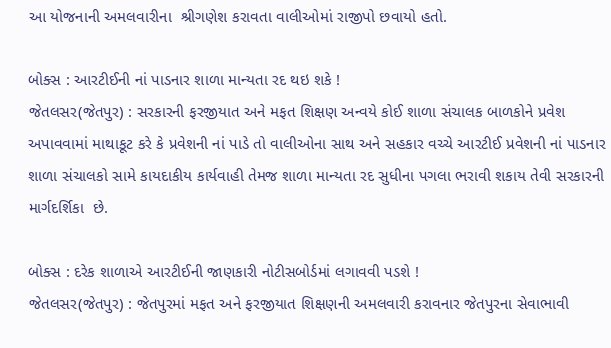આ યોજનાની અમલવારીના  શ્રીગણેશ કરાવતા વાલીઓમાં રાજીપો છવાયો હતો.

બોક્સ : આરટીઈની નાં પાડનાર શાળા માન્યતા રદ થઇ શકે !
જેતલસર(જેતપુર) : સરકારની ફરજીયાત અને મફત શિક્ષણ અન્વયે કોઈ શાળા સંચાલક બાળકોને પ્રવેશ અપાવવામાં માથાકૂટ કરે કે પ્રવેશની નાં પાડે તો વાલીઓના સાથ અને સહકાર વચ્ચે આરટીઈ પ્રવેશની નાં પાડનાર શાળા સંચાલકો સામે કાયદાકીય કાર્યવાહી તેમજ શાળા માન્યતા રદ સુધીના પગલા ભરાવી શકાય તેવી સરકારની માર્ગદર્શિકા  છે.

બોક્સ : દરેક શાળાએ આરટીઈની જાણકારી નોટીસબોર્ડમાં લગાવવી પડશે !
જેતલસર(જેતપુર) : જેતપુરમાં મફત અને ફરજીયાત શિક્ષણની અમલવારી કરાવનાર જેતપુરના સેવાભાવી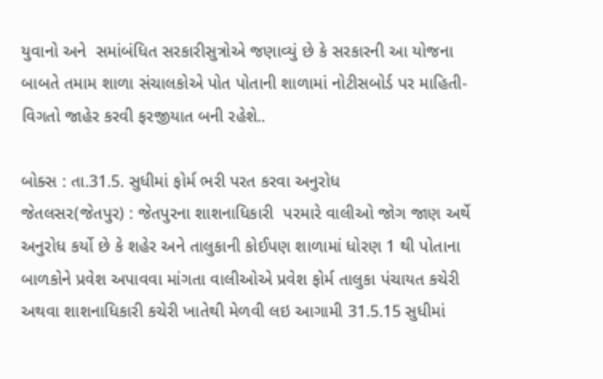યુવાનો અને  સમાંબંધિત સરકારીસુત્રોએ જણાવ્યું છે કે સરકારની આ યોજના બાબતે તમામ શાળા સંચાલકોએ પોત પોતાની શાળામાં નોટીસબોર્ડ પર માહિતી-વિગતો જાહેર કરવી ફરજીયાત બની રહેશે..

બોક્સ : તા.31.5. સુધીમાં ફોર્મ ભરી પરત કરવા અનુરોધ
જેતલસર(જેતપુર) : જેતપુરના શાશનાધિકારી  પરમારે વાલીઓ જોગ જાણ અર્થે અનુરોધ કર્યો છે કે શહેર અને તાલુકાની કોઈપણ શાળામાં ધોરણ 1 થી પોતાના બાળકોને પ્રવેશ અપાવવા માંગતા વાલીઓએ પ્રવેશ ફોર્મ તાલુકા પંચાયત કચેરી અથવા શાશનાધિકારી કચેરી ખાતેથી મેળવી લઇ આગામી 31.5.15 સુધીમાં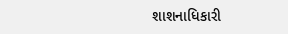શાશનાધિકારી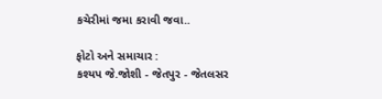કચેરીમાં જમા કરાવી જવા..

ફોટો અને સમાચાર :
કશ્યપ જે.જોશી - જેતપુર - જેતલસર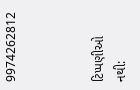9974262812



ટિપ્પણીઓ નથી: